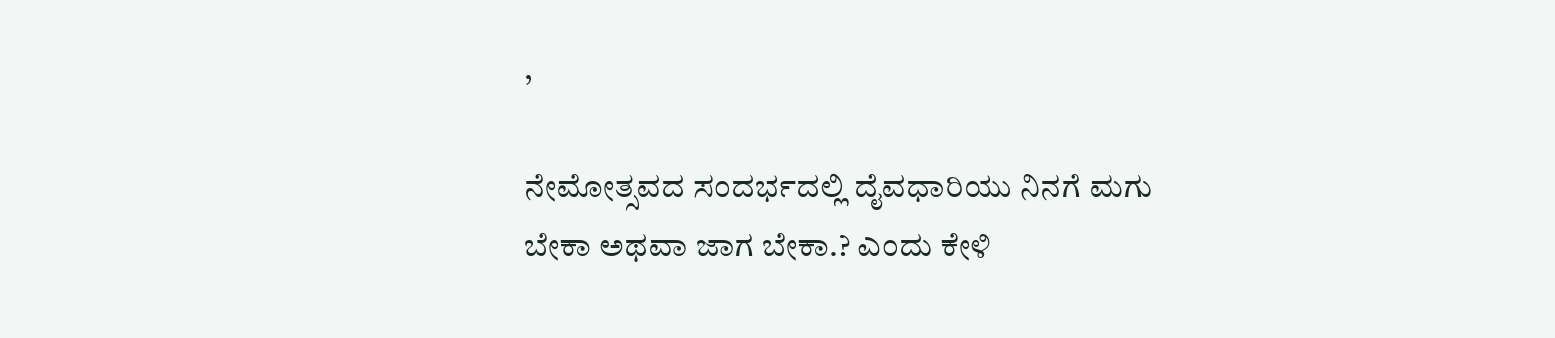,

ನೇಮೋತ್ಸವದ ಸಂದರ್ಭದಲ್ಲಿ ದೈವಧಾರಿಯು ನಿನಗೆ ಮಗು ಬೇಕಾ ಅಥವಾ ಜಾಗ ಬೇಕಾ.? ಎಂದು ಕೇಳಿ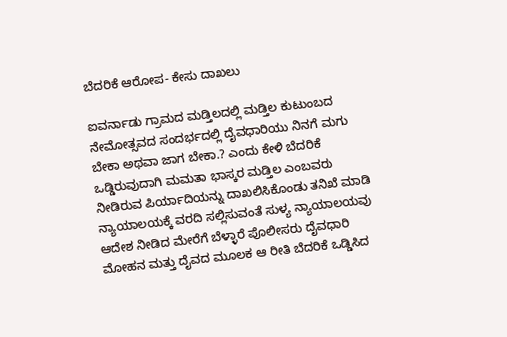ಬೆದರಿಕೆ ಆರೋಪ- ಕೇಸು ದಾಖಲು

ಐವರ್ನಾಡು ಗ್ರಾಮದ ಮಡ್ತಿಲದಲ್ಲಿ ಮಡ್ತಿಲ ಕುಟುಂಬದ ನೇಮೋತ್ಸವದ ಸಂದರ್ಭದಲ್ಲಿ ದೈವಧಾರಿಯು ನಿನಗೆ ಮಗು ಬೇಕಾ ಅಥವಾ ಜಾಗ ಬೇಕಾ.? ಎಂದು ಕೇಳಿ ಬೆದರಿಕೆ ಒಡ್ಡಿರುವುದಾಗಿ ಮಮತಾ ಭಾಸ್ಕರ ಮಡ್ತಿಲ ಎಂಬವರು ನೀಡಿರುವ ಪಿರ್ಯಾದಿಯನ್ನು ದಾಖಲಿಸಿಕೊಂಡು ತನಿಖೆ ಮಾಡಿ ನ್ಯಾಯಾಲಯಕ್ಕೆ ವರದಿ ಸಲ್ಲಿಸುವಂತೆ ಸುಳ್ಯ ನ್ಯಾಯಾಲಯವು ಆದೇಶ ನೀಡಿದ ಮೇರೆಗೆ ಬೆಳ್ಳಾರೆ ಪೊಲೀಸರು ದೈವಧಾರಿ ಮೋಹನ ಮತ್ತು ದೈವದ ಮೂಲಕ ಆ ರೀತಿ ಬೆದರಿಕೆ ಒಡ್ಡಿಸಿದ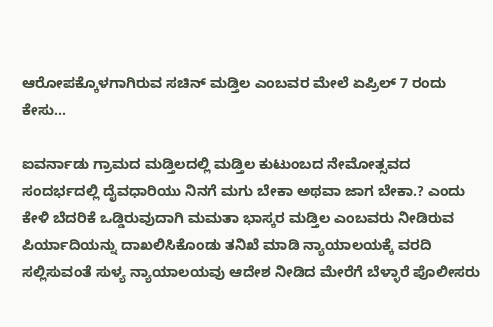ಆರೋಪಕ್ಕೊಳಗಾಗಿರುವ ಸಚಿನ್ ಮಡ್ತಿಲ ಎಂಬವರ ಮೇಲೆ ಏಪ್ರಿಲ್ 7 ರಂದು ಕೇಸು…

ಐವರ್ನಾಡು ಗ್ರಾಮದ ಮಡ್ತಿಲದಲ್ಲಿ ಮಡ್ತಿಲ ಕುಟುಂಬದ ನೇಮೋತ್ಸವದ ಸಂದರ್ಭದಲ್ಲಿ ದೈವಧಾರಿಯು ನಿನಗೆ ಮಗು ಬೇಕಾ ಅಥವಾ ಜಾಗ ಬೇಕಾ.? ಎಂದು ಕೇಳಿ ಬೆದರಿಕೆ ಒಡ್ಡಿರುವುದಾಗಿ ಮಮತಾ ಭಾಸ್ಕರ ಮಡ್ತಿಲ ಎಂಬವರು ನೀಡಿರುವ ಪಿರ್ಯಾದಿಯನ್ನು ದಾಖಲಿಸಿಕೊಂಡು ತನಿಖೆ ಮಾಡಿ ನ್ಯಾಯಾಲಯಕ್ಕೆ ವರದಿ ಸಲ್ಲಿಸುವಂತೆ ಸುಳ್ಯ ನ್ಯಾಯಾಲಯವು ಆದೇಶ ನೀಡಿದ ಮೇರೆಗೆ ಬೆಳ್ಳಾರೆ ಪೊಲೀಸರು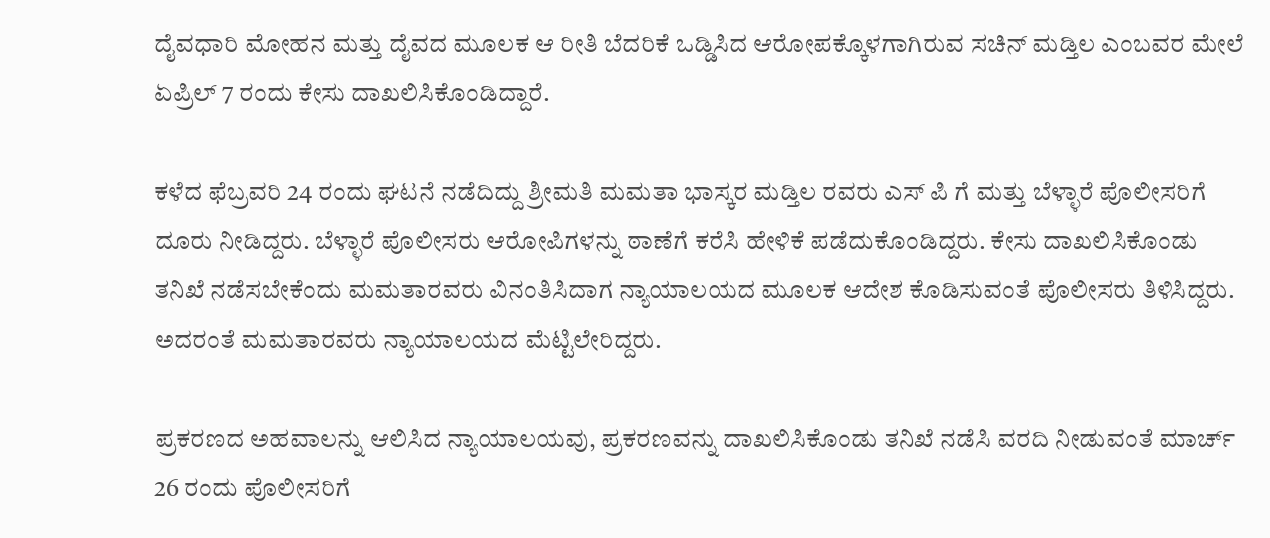ದೈವಧಾರಿ ಮೋಹನ ಮತ್ತು ದೈವದ ಮೂಲಕ ಆ ರೀತಿ ಬೆದರಿಕೆ ಒಡ್ಡಿಸಿದ ಆರೋಪಕ್ಕೊಳಗಾಗಿರುವ ಸಚಿನ್ ಮಡ್ತಿಲ ಎಂಬವರ ಮೇಲೆ ಏಪ್ರಿಲ್ 7 ರಂದು ಕೇಸು ದಾಖಲಿಸಿಕೊಂಡಿದ್ದಾರೆ.

ಕಳೆದ ಫೆಬ್ರವರಿ 24 ರಂದು ಘಟನೆ ನಡೆದಿದ್ದು ಶ್ರೀಮತಿ ಮಮತಾ ಭಾಸ್ಕರ ಮಡ್ತಿಲ ರವರು ಎಸ್ ಪಿ ಗೆ ಮತ್ತು ಬೆಳ್ಳಾರೆ ಪೊಲೀಸರಿಗೆ ದೂರು ನೀಡಿದ್ದರು. ಬೆಳ್ಳಾರೆ ಪೊಲೀಸರು ಆರೋಪಿಗಳನ್ನು ಠಾಣೆಗೆ ಕರೆಸಿ ಹೇಳಿಕೆ ಪಡೆದುಕೊಂಡಿದ್ದರು. ಕೇಸು ದಾಖಲಿಸಿಕೊಂಡು ತನಿಖೆ ನಡೆಸಬೇಕೆಂದು ಮಮತಾರವರು ವಿನಂತಿಸಿದಾಗ ನ್ಯಾಯಾಲಯದ ಮೂಲಕ ಆದೇಶ ಕೊಡಿಸುವಂತೆ ಪೊಲೀಸರು ತಿಳಿಸಿದ್ದರು. ಅದರಂತೆ ಮಮತಾರವರು ನ್ಯಾಯಾಲಯದ ಮೆಟ್ಟಿಲೇರಿದ್ದರು.

ಪ್ರಕರಣದ ಅಹವಾಲನ್ನು ಆಲಿಸಿದ ನ್ಯಾಯಾಲಯವು, ಪ್ರಕರಣವನ್ನು ದಾಖಲಿಸಿಕೊಂಡು ತನಿಖೆ ನಡೆಸಿ ವರದಿ ನೀಡುವಂತೆ ಮಾರ್ಚ್ 26 ರಂದು ಪೊಲೀಸರಿಗೆ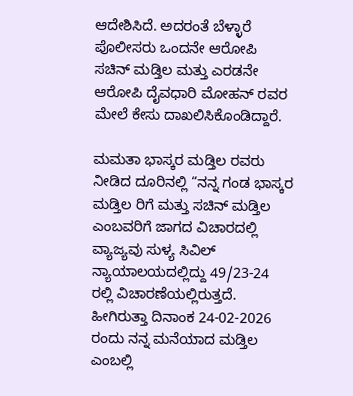ಆದೇಶಿಸಿದೆ. ಅದರಂತೆ ಬೆಳ್ಳಾರೆ ಪೊಲೀಸರು ಒಂದನೇ ಆರೋಪಿ ಸಚಿನ್ ಮಡ್ತಿಲ ಮತ್ತು ಎರಡನೇ ಆರೋಪಿ ದೈವಧಾರಿ ಮೋಹನ್ ರವರ ಮೇಲೆ ಕೇಸು ದಾಖಲಿಸಿಕೊಂಡಿದ್ದಾರೆ.

ಮಮತಾ ಭಾಸ್ಕರ ಮಡ್ತಿಲ ರವರು ನೀಡಿದ ದೂರಿನಲ್ಲಿ “ನನ್ನ ಗಂಡ ಭಾಸ್ಕರ ಮಡ್ತಿಲ ರಿಗೆ ಮತ್ತು ಸಚಿನ್ ಮಡ್ತಿಲ ಎಂಬವರಿಗೆ ಜಾಗದ ವಿಚಾರದಲ್ಲಿ ವ್ಯಾಜ್ಯವು ಸುಳ್ಯ ಸಿವಿಲ್ ನ್ಯಾಯಾಲಯದಲ್ಲಿದ್ದು 49/23-24 ರಲ್ಲಿ ವಿಚಾರಣೆಯಲ್ಲಿರುತ್ತದೆ. ಹೀಗಿರುತ್ತಾ ದಿನಾಂಕ 24-02-2026 ರಂದು ನನ್ನ ಮನೆಯಾದ ಮಡ್ತಿಲ ಎಂಬಲ್ಲಿ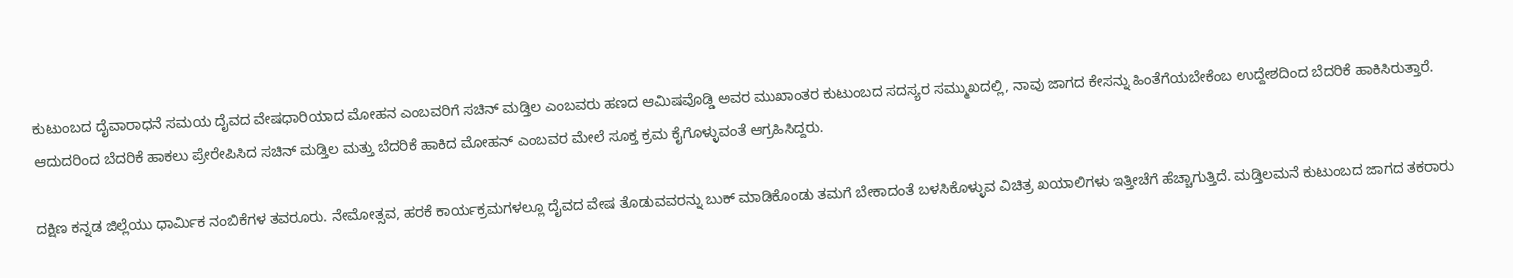ಕುಟುಂಬದ ದೈವಾರಾಧನೆ ಸಮಯ ದೈವದ ವೇಷಧಾರಿಯಾದ ಮೋಹನ ಎಂಬವರಿಗೆ ಸಚಿನ್ ಮಡ್ತಿಲ ಎಂಬವರು ಹಣದ ಆಮಿಷವೊಡ್ಡಿ ಅವರ ಮುಖಾಂತರ ಕುಟುಂಬದ ಸದಸ್ಯರ ಸಮ್ಮುಖದಲ್ಲಿ, ನಾವು ಜಾಗದ ಕೇಸನ್ನು ಹಿಂತೆಗೆಯಬೇಕೆಂಬ ಉದ್ದೇಶದಿಂದ ಬೆದರಿಕೆ ಹಾಕಿಸಿರುತ್ತಾರೆ. ಆದುದರಿಂದ ಬೆದರಿಕೆ ಹಾಕಲು ಪ್ರೇರೇಪಿಸಿದ ಸಚಿನ್ ಮಡ್ತಿಲ ಮತ್ತು ಬೆದರಿಕೆ ಹಾಕಿದ ಮೋಹನ್ ಎಂಬವರ ಮೇಲೆ ಸೂಕ್ತ ಕ್ರಮ ಕೈಗೊಳ್ಳುವಂತೆ ಆಗ್ರಹಿಸಿದ್ದರು.

ದಕ್ಷಿಣ ಕನ್ನಡ ಜಿಲ್ಲೆಯು ಧಾರ್ಮಿಕ ನಂಬಿಕೆಗಳ ತವರೂರು. ನೇಮೋತ್ಸವ, ಹರಕೆ ಕಾರ್ಯಕ್ರಮಗಳಲ್ಲೂ ದೈವದ ವೇಷ ತೊಡುವವರನ್ನು ಬುಕ್ ಮಾಡಿಕೊಂಡು ತಮಗೆ ಬೇಕಾದಂತೆ ಬಳಸಿಕೊಳ್ಳುವ ವಿಚಿತ್ರ ಖಯಾಲಿಗಳು ಇತ್ತೀಚೆಗೆ ಹೆಚ್ಚಾಗುತ್ತಿದೆ. ಮಡ್ತಿಲಮನೆ ಕುಟುಂಬದ ಜಾಗದ ತಕರಾರು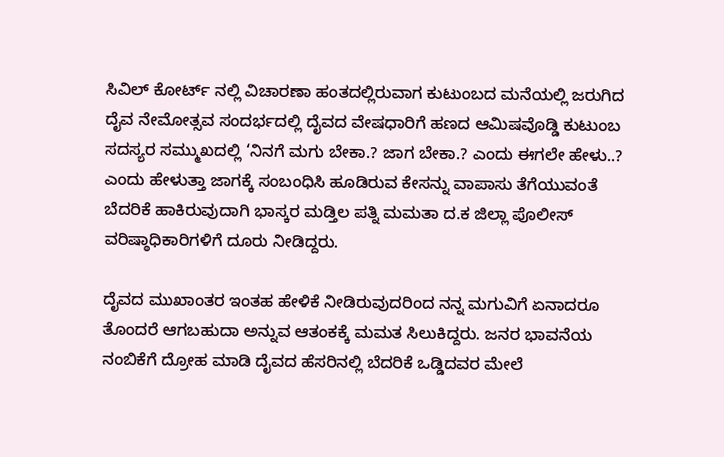ಸಿವಿಲ್ ಕೋರ್ಟ್ ನಲ್ಲಿ ವಿಚಾರಣಾ ಹಂತದಲ್ಲಿರುವಾಗ ಕುಟುಂಬದ ಮನೆಯಲ್ಲಿ ಜರುಗಿದ ದೈವ ನೇಮೋತ್ಸವ ಸಂದರ್ಭದಲ್ಲಿ ದೈವದ ವೇಷಧಾರಿಗೆ ಹಣದ ಆಮಿಷವೊಡ್ಡಿ ಕುಟುಂಬ ಸದಸ್ಯರ ಸಮ್ಮುಖದಲ್ಲಿ ‘ನಿನಗೆ ಮಗು ಬೇಕಾ.? ಜಾಗ ಬೇಕಾ.? ಎಂದು ಈಗಲೇ ಹೇಳು..? ಎಂದು ಹೇಳುತ್ತಾ ಜಾಗಕ್ಕೆ ಸಂಬಂಧಿಸಿ ಹೂಡಿರುವ ಕೇಸನ್ನು ವಾಪಾಸು ತೆಗೆಯುವಂತೆ ಬೆದರಿಕೆ ಹಾಕಿರುವುದಾಗಿ ಭಾಸ್ಕರ ಮಡ್ತಿಲ ಪತ್ನಿ ಮಮತಾ ದ.ಕ ಜಿಲ್ಲಾ ಪೊಲೀಸ್ ವರಿಷ್ಠಾಧಿಕಾರಿಗಳಿಗೆ ದೂರು ನೀಡಿದ್ದರು.

ದೈವದ ಮುಖಾಂತರ ಇಂತಹ ಹೇಳಿಕೆ ನೀಡಿರುವುದರಿಂದ ನನ್ನ ಮಗುವಿಗೆ ಏನಾದರೂ ತೊಂದರೆ ಆಗಬಹುದಾ ಅನ್ನುವ ಆತಂಕಕ್ಕೆ ಮಮತ ಸಿಲುಕಿದ್ದರು. ಜನರ ಭಾವನೆಯ ನಂಬಿಕೆಗೆ ದ್ರೋಹ ಮಾಡಿ ದೈವದ ಹೆಸರಿನಲ್ಲಿ ಬೆದರಿಕೆ ಒಡ್ಡಿದವರ ಮೇಲೆ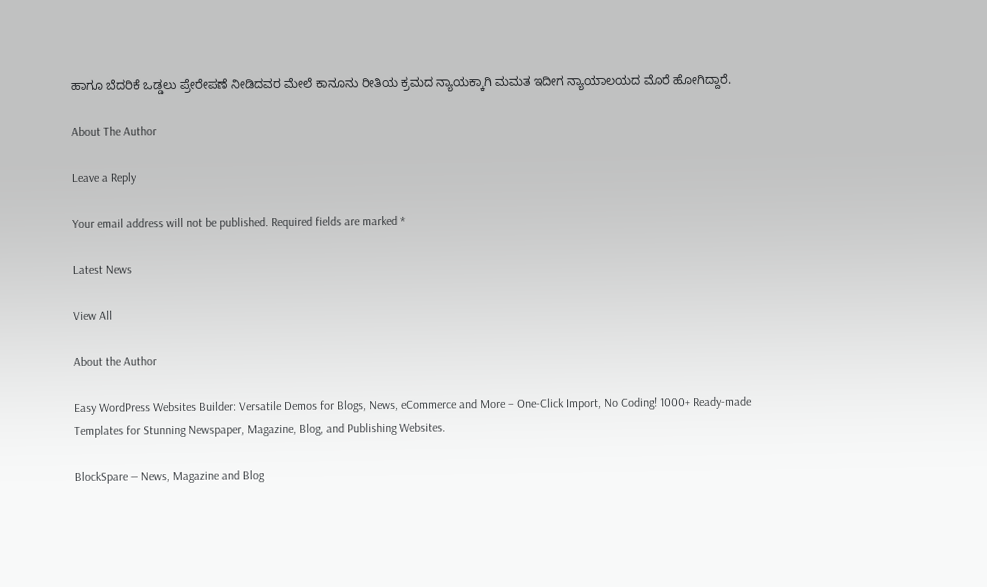ಹಾಗೂ ಬೆದರಿಕೆ ಒಡ್ಡಲು ಪ್ರೇರೇಪಣೆ ನೀಡಿದವರ ಮೇಲೆ ಕಾನೂನು ರೀತಿಯ ಕ್ರಮದ ನ್ಯಾಯಕ್ಕಾಗಿ ಮಮತ ಇದೀಗ ನ್ಯಾಯಾಲಯದ ಮೊರೆ ಹೋಗಿದ್ದಾರೆ.

About The Author

Leave a Reply

Your email address will not be published. Required fields are marked *

Latest News

View All

About the Author

Easy WordPress Websites Builder: Versatile Demos for Blogs, News, eCommerce and More – One-Click Import, No Coding! 1000+ Ready-made Templates for Stunning Newspaper, Magazine, Blog, and Publishing Websites.

BlockSpare — News, Magazine and Blog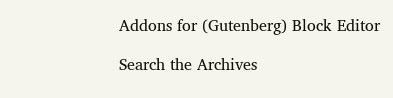Addons for (Gutenberg) Block Editor

Search the Archives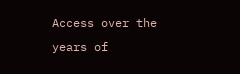Access over the years of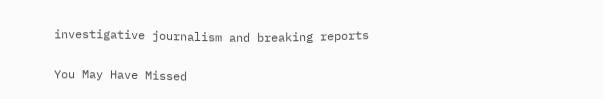investigative journalism and breaking reports

You May Have Missed